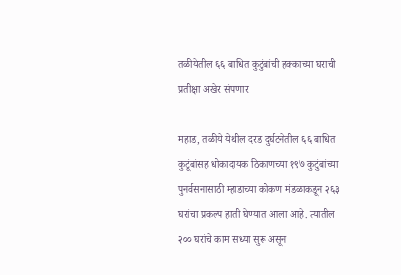तळीयेतील ६६ बाधित कुटुंबांची हक्काच्या घराची प्रतीक्षा अखेर संपणार

महाड, तळीये येथील दरड दुर्घटनेतील ६६ बाधित कुटूंबांसह धोकादायक ठिकाणच्या १९७ कुटुंबांच्या पुनर्वसनासाठी म्हाडाच्या कोकण मंडळाकडून २६३ घरांचा प्रकल्प हाती घेण्यात आला आहे. त्यातील २०० घरांचे काम सध्या सुरू असून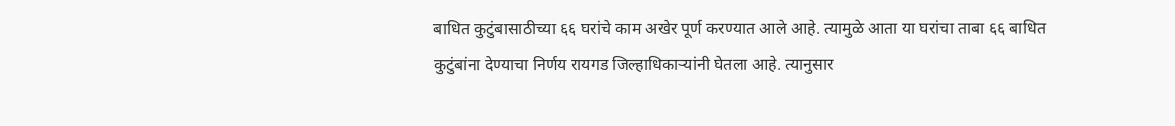बाधित कुटुंबासाठीच्या ६६ घरांचे काम अखेर पूर्ण करण्यात आले आहे. त्यामुळे आता या घरांचा ताबा ६६ बाधित कुटुंबांना देण्याचा निर्णय रायगड जिल्हाधिकाऱ्यांनी घेतला आहे. त्यानुसार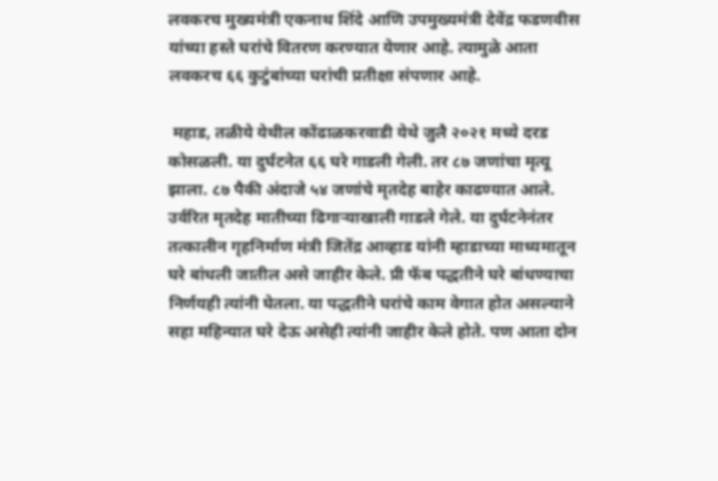लवकरच मुख्यमंत्री एकनाथ शिंदे आणि उपमुख्यमंत्री देवेंद्र फडणवीस यांच्या हस्ते घरांचे वितरण करण्यात येणार आहे. त्यामुळे आता लवकरच ६६ कुटुंबांच्या घरांची प्रतीक्षा संपणार आहे.

 महाड, तळीये येथील कोंढाळकरवाडी येथे जुलै २०२१ मध्ये दरड कोसळली. या दुर्घटनेत ६६ घरे गाडली गेली. तर ८७ जणांचा मृत्यू झाला. ८७ पैकी अंदाजे ५४ जणांचे मृतदेह बाहेर काढण्यात आले. उर्वरित मृतदेह मातीच्या ढिगाऱ्याखाली गाडले गेले. या दुर्घटनेनंतर तत्कालीन गृहनिर्माण मंत्री जितेंद्र आव्हाड यांनी म्हाडाच्या माध्यमातून घरे बांधली जातील असे जाहीर केले. प्री फॅब पद्धतीने घरे बांधण्याचा निर्णयही त्यांनी घेतला. या पद्धतीने घरांचे काम वेगात होत असल्याने सहा महिन्यात घरे देऊ असेही त्यांनी जाहीर केले होते. पण आता दोन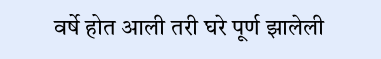वर्षे होत आली तरी घरे पूर्ण झालेली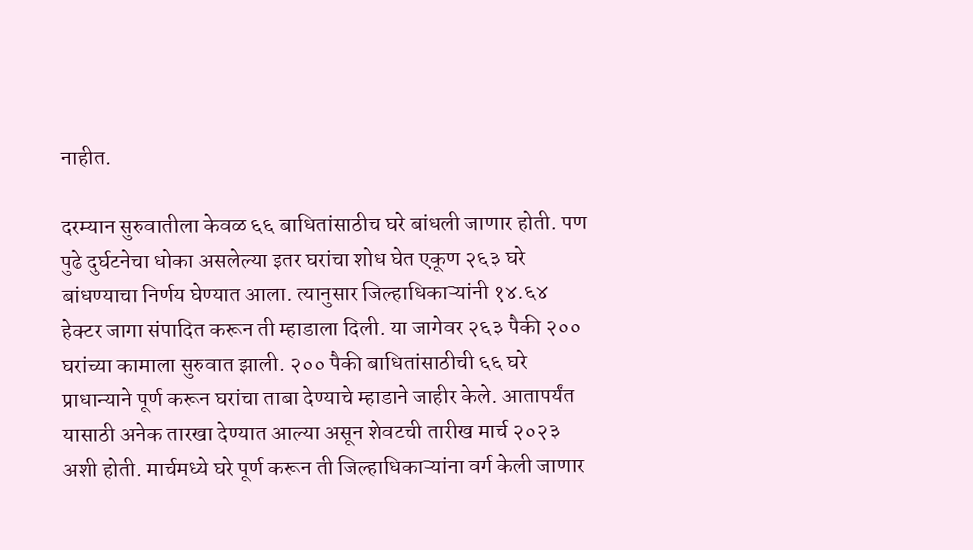नाहीत.

दरम्यान सुरुवातीला केवळ ६६ बाधितांसाठीच घरे बांधली जाणार होती. पण पुढे दुर्घटनेचा धोका असलेल्या इतर घरांचा शोध घेत एकूण २६३ घरे बांधण्याचा निर्णय घेण्यात आला. त्यानुसार जिल्हाधिकाऱ्यांनी १४.६४ हेक्टर जागा संपादित करून ती म्हाडाला दिली. या जागेवर २६३ पैकी २०० घरांच्या कामाला सुरुवात झाली. २०० पैकी बाधितांसाठीची ६६ घरे प्राधान्याने पूर्ण करून घरांचा ताबा देण्याचे म्हाडाने जाहीर केले. आतापर्यंत यासाठी अनेक तारखा देण्यात आल्या असून शेवटची तारीख मार्च २०२३ अशी होती. मार्चमध्ये घरे पूर्ण करून ती जिल्हाधिकाऱ्यांना वर्ग केली जाणार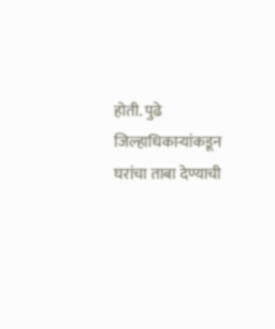होती. पुढे जिल्हाधिकाऱ्यांकडून घरांचा ताबा देण्याची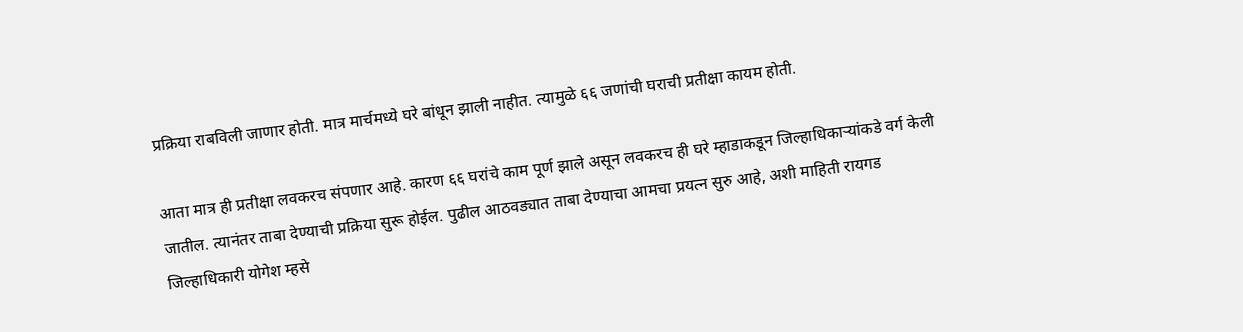प्रक्रिया राबविली जाणार होती. मात्र मार्चमध्ये घरे बांधून झाली नाहीत. त्यामुळे ६६ जणांची घराची प्रतीक्षा कायम होती.

आता मात्र ही प्रतीक्षा लवकरच संपणार आहे. कारण ६६ घरांचे काम पूर्ण झाले असून लवकरच ही घरे म्हाडाकडून जिल्हाधिकाऱ्यांकडे वर्ग केली जातील. त्यानंतर ताबा देण्याची प्रक्रिया सुरू होईल. पुढील आठवड्यात ताबा देण्याचा आमचा प्रयत्न सुरु आहे, अशी माहिती रायगड जिल्हाधिकारी योगेश म्हसे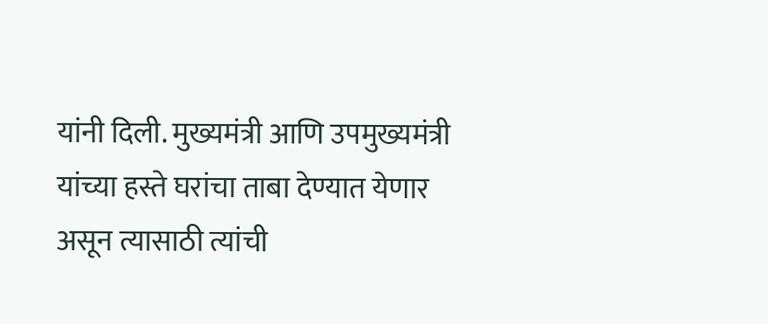यांनी दिली. मुख्यमंत्री आणि उपमुख्यमंत्री यांच्या हस्ते घरांचा ताबा देण्यात येणार असून त्यासाठी त्यांची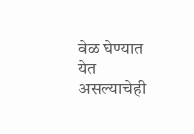वेळ घेण्यात येत असल्याचेही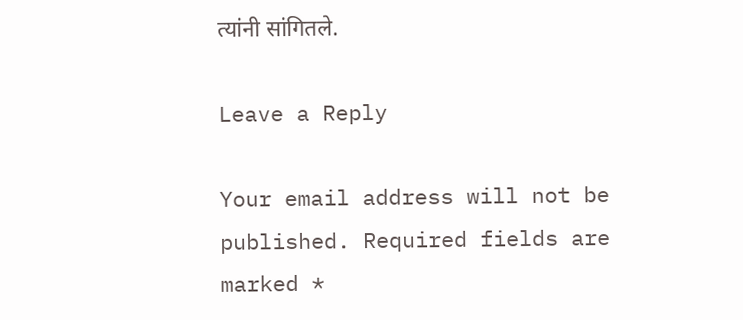त्यांनी सांगितले.

Leave a Reply

Your email address will not be published. Required fields are marked *